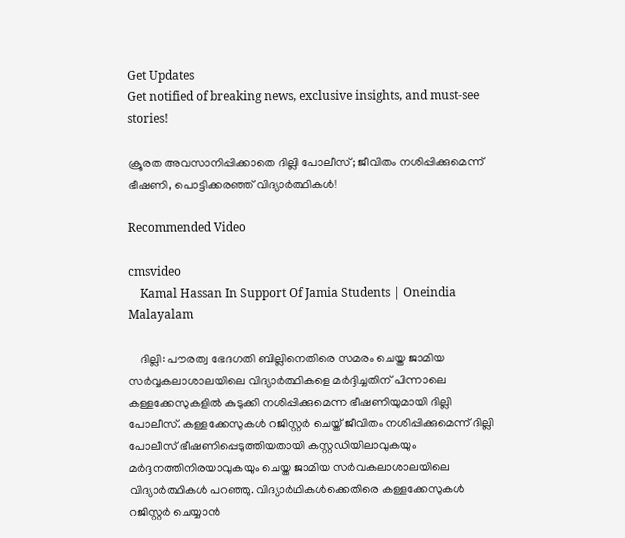Get Updates
Get notified of breaking news, exclusive insights, and must-see stories!

ക്രൂരത അവസാനിപ്പിക്കാതെ ദില്ലി പോലീസ്; ജീവിതം നശിപ്പിക്കുമെന്ന് ഭീഷണി, പൊട്ടിക്കരഞ്ഞ് വിദ്യാർത്ഥികൾ!

Recommended Video

cmsvideo
    Kamal Hassan In Support Of Jamia Students | Oneindia Malayalam

    ദില്ലി: പൗരത്വ ഭേദഗതി ബില്ലിനെതിരെ സമരം ചെയ്ത ജാമിയ സർവ്വകലാശാലയിലെ വിദ്യാർത്ഥികളെ മർദ്ദിച്ചതിന് പിന്നാലെ കള്ളക്കേസുകളിൽ കുടുക്കി നശിപ്പിക്കുമെന്ന ഭീഷണിയുമായി ദില്ലി പോലീസ്. കള്ളക്കേസുകൾ റജിസ്റ്റർ ചെയ്ത് ജീവിതം നശിപ്പിക്കുമെന്ന് ദില്ലി പോലീസ് ഭീഷണിപ്പെടുത്തിയതായി കസ്റ്റഡിയിലാവുകയും മർദ്ദനത്തിനിരയാവുകയും ചെയ്ത ജാമിയ സർവകലാശാലയിലെ വിദ്യാർത്ഥികൾ പറഞ്ഞു. വിദ്യാർഥികൾക്കെതിരെ കള്ളക്കേസുകൾ റജിസ്റ്റർ ചെയ്യാൻ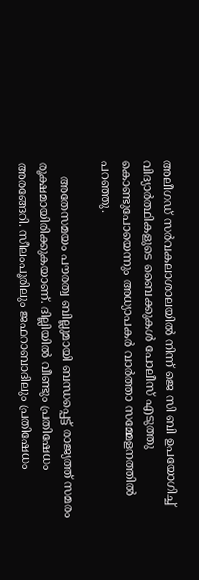അലീഗഡ് സർവകലാശാലയിൽ നിന്ന് ജെ സി ബി ഉപയോഗിച്ച് വിദ്യാർത്ഥികളുടെ ബൈക്കുകൾ പോലീസ് എടുത്തു കൊണ്ടുപോയെന്നും അധ്യാപകർ വാർത്താ സമ്മേളനത്തിൽ പറഞ്ഞു.

    അതേസമയം പൗരത്വ ബില്ലുമായി ബന്ധപ്പെട്ട് രാജ്യത്ത് സമരം രൂക്ഷമായിരിക്കുകയാണ്. ദില്ലിയിൽ വീണ്ടും പ്രതിഷേധം അരങ്ങേറി. സീലംപൂരിലും ജഫറാബാദിലും പ്രതിഷേധം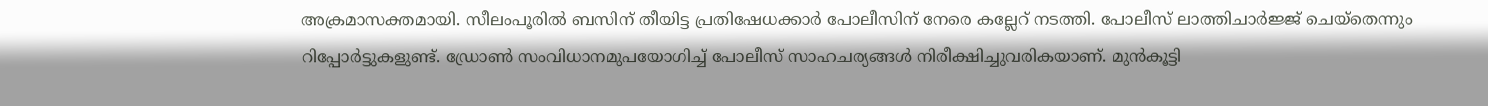അക്രമാസക്തമായി. സീലംപൂരില്‍ ബസിന് തീയിട്ട പ്രതിഷേധക്കാര്‍ പോലീസിന് നേരെ കല്ലേറ് നടത്തി. പോലീസ് ലാത്തിചാർജ്ജ് ചെയ്തെന്നും റിപ്പോർട്ടുകളുണ്ട്. ഡ്രോണ്‍ സംവിധാനമുപയോഗിച്ച് പോലീസ് സാഹചര്യങ്ങള്‍ നിരീക്ഷിച്ചുവരികയാണ്. മുന്‍കൂട്ടി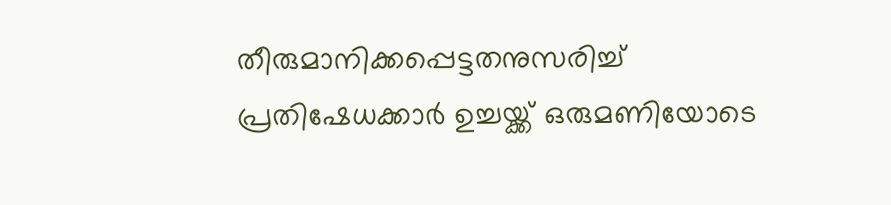തീരുമാനിക്കപ്പെട്ടതനുസരിച്ച് പ്രതിഷേധക്കാര്‍ ഉച്ചയ്ക്ക് ഒരുമണിയോടെ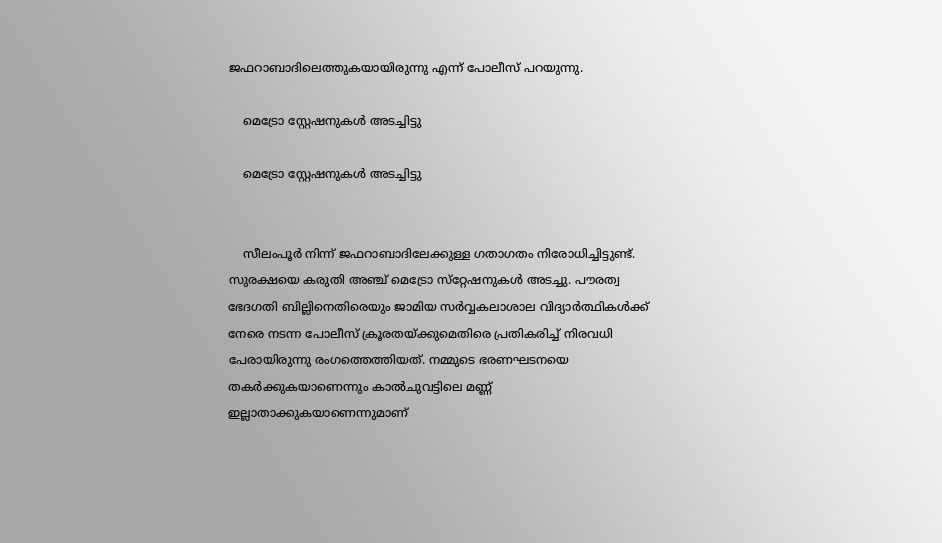ജഫറാബാദിലെത്തുകയായിരുന്നു എന്ന് പോലീസ് പറയുന്നു.

    മെട്രോ സ്റ്റേഷനുകൾ അടച്ചിട്ടു

    മെട്രോ സ്റ്റേഷനുകൾ അടച്ചിട്ടു


    സീലംപൂര്‍ നിന്ന് ജഫറാബാദിലേക്കുള്ള ഗതാഗതം നിരോധിച്ചിട്ടുണ്ട്. സുരക്ഷയെ കരുതി അഞ്ച് മെട്രോ സ്‌റ്റേഷനുകള്‍ അടച്ചു. പൗരത്വ ഭേദഗതി ബില്ലിനെതിരെയും ജാമിയ സർവ്വകലാശാല വിദ്യാർത്ഥികൾക്ക് നേരെ നടന്ന പോലീസ് ക്രൂരതയ്ക്കുമെതിരെ പ്രതികരിച്ച് നിരവധി പേരായിരുന്നു രംഗത്തെത്തിയത്. നമ്മുടെ ഭരണഘടനയെ തകര്‍ക്കുകയാണെന്നും കാല്‍ചുവട്ടിലെ മണ്ണ് ഇല്ലാതാക്കുകയാണെന്നുമാണ്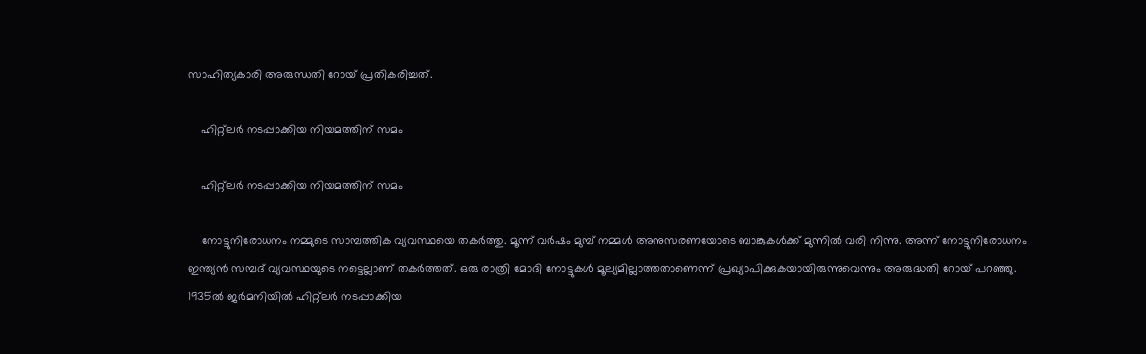സാഹിത്യകാരി അരുന്ധതി റോയ് പ്രതികരിച്ചത്.

    ഹിറ്റ്ലർ നടപ്പാക്കിയ നിയമത്തിന് സമം

    ഹിറ്റ്ലർ നടപ്പാക്കിയ നിയമത്തിന് സമം

    നോട്ടുനിരോധനം നമ്മുടെ സാമ്പത്തിക വ്യവസ്ഥയെ തകര്‍ത്തു. മൂന്ന് വര്‍ഷം മുമ്പ് നമ്മള്‍ അനുസരണയോടെ ബാങ്കുകള്‍ക്ക് മുന്നില്‍ വരി നിന്നു. അന്ന് നോട്ടുനിരോധനം ഇന്ത്യന്‍ സമ്പദ് വ്യവസ്ഥയുടെ നട്ടെല്ലാണ് തകര്‍ത്തത്. ഒരു രാത്രി മോദി നോട്ടുകള്‍ മൂല്യമില്ലാത്തതാണെന്ന് പ്രഖ്യാപിക്കുകയായിരുന്നുവെന്നും അരുദ്ധതി റോയ് പറഞ്ഞു. 1935ല്‍ ജര്‍മനിയില്‍ ഹിറ്റ്ലര്‍ നടപ്പാക്കിയ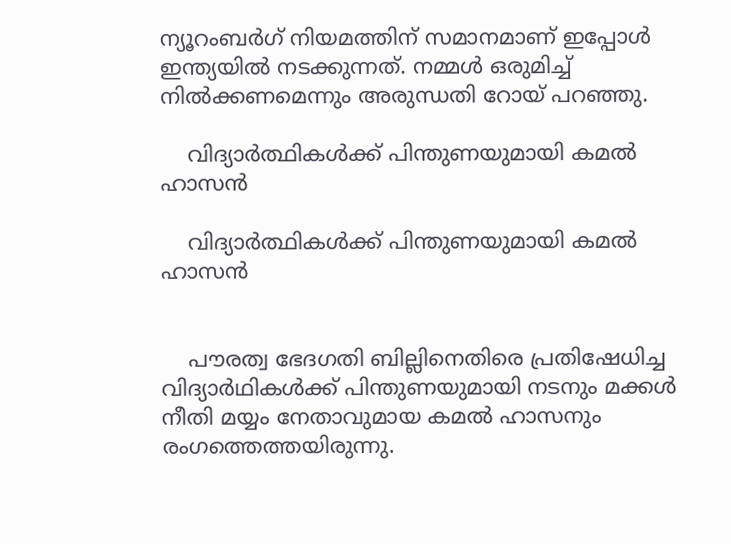ന്യൂറംബര്‍ഗ് നിയമത്തിന് സമാനമാണ് ഇപ്പോള്‍ ഇന്ത്യയില്‍ നടക്കുന്നത്. നമ്മൾ ഒരുമിച്ച് നിൽക്കണമെന്നും അരുന്ധതി റോയ് പറഞ്ഞു.

    വിദ്യാർത്ഥികൾക്ക് പിന്തുണയുമായി കമൽ ഹാസൻ

    വിദ്യാർത്ഥികൾക്ക് പിന്തുണയുമായി കമൽ ഹാസൻ


    പൗരത്വ ഭേദഗതി ബില്ലിനെതിരെ പ്രതിഷേധിച്ച വിദ്യാര്‍ഥികള്‍ക്ക് പിന്തുണയുമായി നടനും മക്കള്‍ നീതി മയ്യം നേതാവുമായ കമല്‍ ഹാസനും രംഗത്തെത്തയിരുന്നു.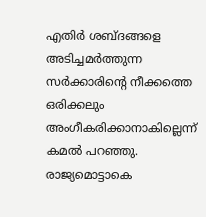എതിര്‍ ശബ്ദങ്ങളെ അടിച്ചമര്‍ത്തുന്ന സര്‍ക്കാരിന്റെ നീക്കത്തെ ഒരിക്കലും അംഗീകരിക്കാനാകില്ലെന്ന് കമല്‍ പറഞ്ഞു. രാജ്യമൊട്ടാകെ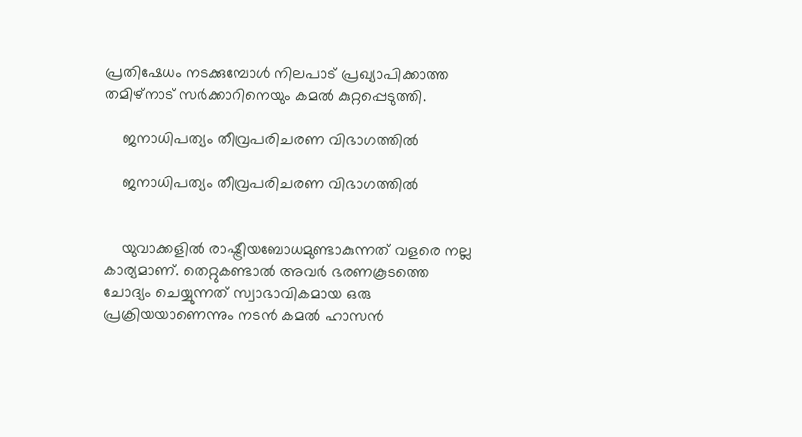പ്രതിഷേധം നടക്കുമ്പോള്‍ നിലപാട് പ്രഖ്യാപിക്കാത്ത തമിഴ്‌നാട് സര്‍ക്കാറിനെയും കമല്‍ കുറ്റപ്പെടുത്തി.

    ജനാധിപത്യം തീവ്രപരിചരണ വിഭാഗത്തിൽ

    ജനാധിപത്യം തീവ്രപരിചരണ വിഭാഗത്തിൽ


    യുവാക്കളില്‍ രാഷ്ട്രീയബോധമുണ്ടാകുന്നത് വളരെ നല്ല കാര്യമാണ്. തെറ്റുകണ്ടാല്‍ അവര്‍ ഭരണകൂടത്തെ ചോദ്യം ചെയ്യുന്നത് സ്വാഭാവികമായ ഒരു പ്രക്രിയയാണെന്നും നടൻ കമൽ ഹാസൻ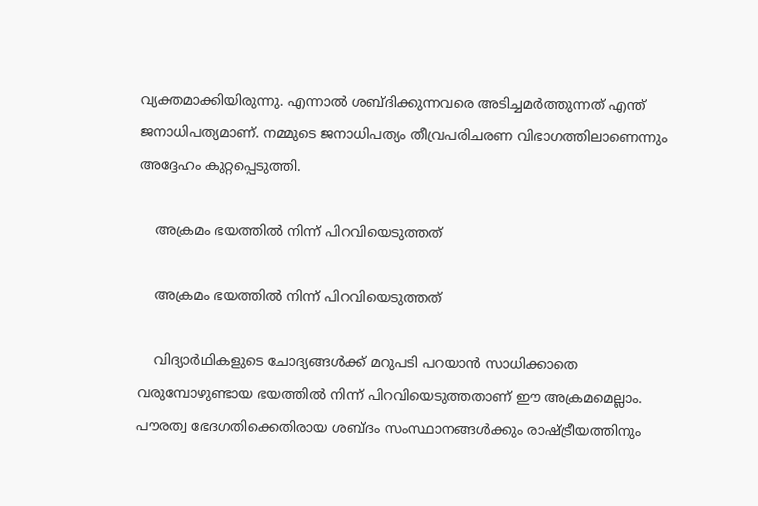വ്യക്തമാക്കിയിരുന്നു. എന്നാല്‍ ശബ്ദിക്കുന്നവരെ അടിച്ചമര്‍ത്തുന്നത് എന്ത് ജനാധിപത്യമാണ്. നമ്മുടെ ജനാധിപത്യം തീവ്രപരിചരണ വിഭാഗത്തിലാണെന്നും അദ്ദേഹം കുറ്റപ്പെടുത്തി.

    അക്രമം ഭയത്തിൽ നിന്ന് പിറവിയെടുത്തത്

    അക്രമം ഭയത്തിൽ നിന്ന് പിറവിയെടുത്തത്

    വിദ്യാര്‍ഥികളുടെ ചോദ്യങ്ങള്‍ക്ക് മറുപടി പറയാന്‍ സാധിക്കാതെ വരുമ്പോഴുണ്ടായ ഭയത്തില്‍ നിന്ന് പിറവിയെടുത്തതാണ് ഈ അക്രമമെല്ലാം. പൗരത്വ ഭേദഗതിക്കെതിരായ ശബ്ദം സംസ്ഥാനങ്ങള്‍ക്കും രാഷ്ട്രീയത്തിനും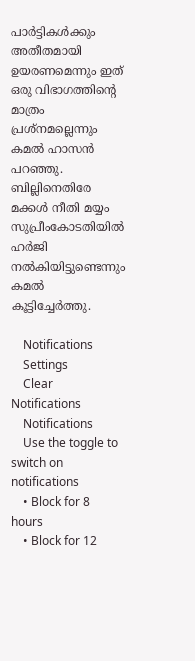പാര്‍ട്ടികള്‍ക്കും അതീതമായി ഉയരണമെന്നും ഇത് ഒരു വിഭാഗത്തിന്റെ മാത്രം പ്രശ്‌നമല്ലെന്നും കമല്‍ ഹാസൻ പറഞ്ഞു. ബില്ലിനെതിരേ മക്കള്‍ നീതി മയ്യം സുപ്രീംകോടതിയില്‍ ഹര്‍ജി നല്‍കിയിട്ടുണ്ടെന്നും കമല്‍ കൂട്ടിച്ചേര്‍ത്തു.

    Notifications
    Settings
    Clear Notifications
    Notifications
    Use the toggle to switch on notifications
    • Block for 8 hours
    • Block for 12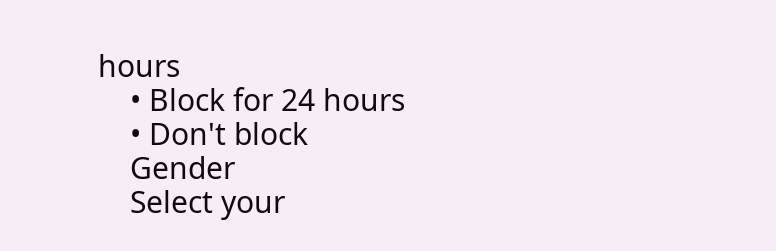hours
    • Block for 24 hours
    • Don't block
    Gender
    Select your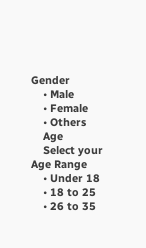Gender
    • Male
    • Female
    • Others
    Age
    Select your Age Range
    • Under 18
    • 18 to 25
    • 26 to 35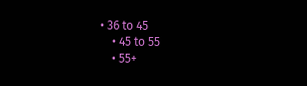• 36 to 45
    • 45 to 55
    • 55+